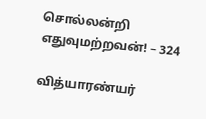சொல்லன்றி எதுவுமற்றவன்! – 324

வித்யாரண்யர்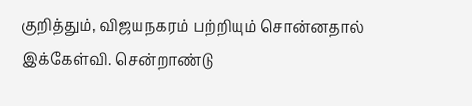குறித்தும், விஜயநகரம் பற்றியும் சொன்னதால் இக்கேள்வி. சென்றாண்டு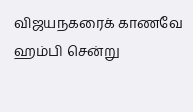விஜயநகரைக் காணவே ஹம்பி சென்று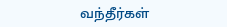வந்தீர்கள்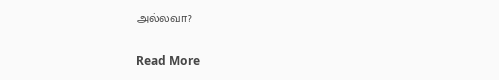அல்லவா?

Read More